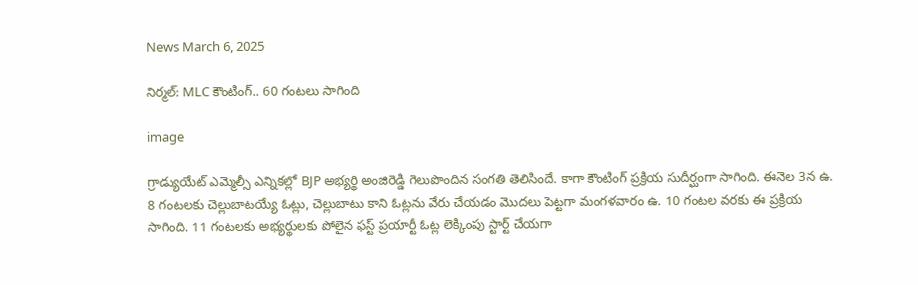News March 6, 2025

నిర్మల్: MLC కౌంటింగ్.. 60 గంటలు సాగింది

image

గ్రాడ్యుయేట్ ఎమ్మెల్సీ ఎన్నికల్లో BJP అభ్యర్థి అంజిరెడ్డి గెలుపొందిన సంగతి తెలిసిందే. కాగా కౌంటింగ్ ప్రక్రియ సుదీర్ఘంగా సాగింది. ఈనెల 3న ఉ. 8 గంటలకు చెల్లుబాటయ్యే ఓట్లు, చెల్లుబాటు కాని ఓట్లను వేరు చేయడం మెుదలు పెట్టగా మంగళవారం ఉ. 10 గంటల వరకు ఈ ప్రక్రియ సాగింది. 11 గంటలకు అభ్యర్థులకు పోలైన ఫస్ట్ ప్రయార్టీ ఓట్ల లెక్కింపు స్టార్ట్ చేయగా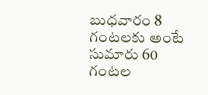బుధవారం 8 గంటలకు అంటే సుమారు 60 గంటల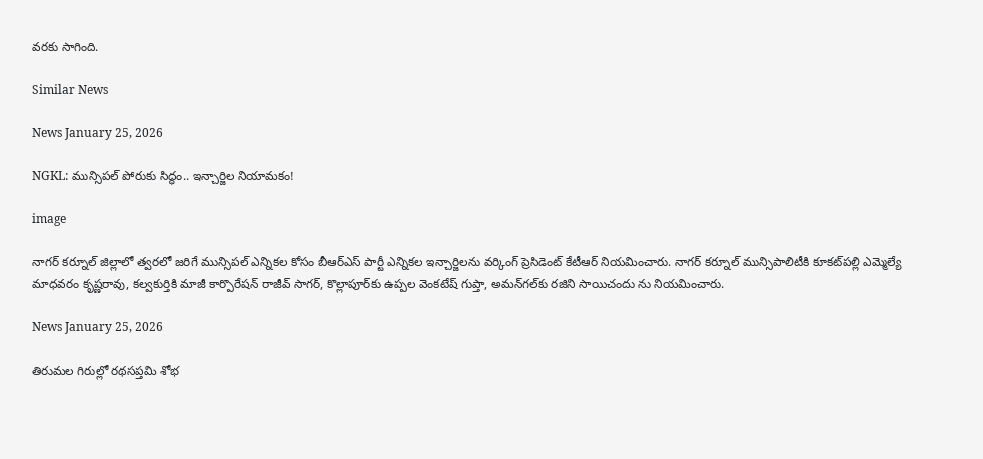వరకు సాగింది.

Similar News

News January 25, 2026

NGKL: మున్సిపల్ పోరుకు సిద్ధం.. ఇన్చార్జిల నియామకం!

image

నాగర్ కర్నూల్ జిల్లాలో త్వరలో జరిగే మున్సిపల్ ఎన్నికల కోసం బీఆర్ఎస్ పార్టీ ఎన్నికల ఇన్చార్జిలను వర్కింగ్ ప్రెసిడెంట్ కేటీఆర్ నియమించారు. నాగర్ కర్నూల్ మున్సిపాలిటీకి కూకట్‌పల్లి ఎమ్మెల్యే మాధవరం కృష్ణరావు, కల్వకుర్తికి మాజీ కార్పొరేషన్ రాజీవ్ సాగర్, కొల్లాపూర్‌కు ఉప్పల వెంకటేష్ గుప్తా, అమన్‌గల్‌కు రజిని సాయిచందు ను నియమించారు.

News January 25, 2026

తిరుమల గిరుల్లో రథసప్తమి శోభ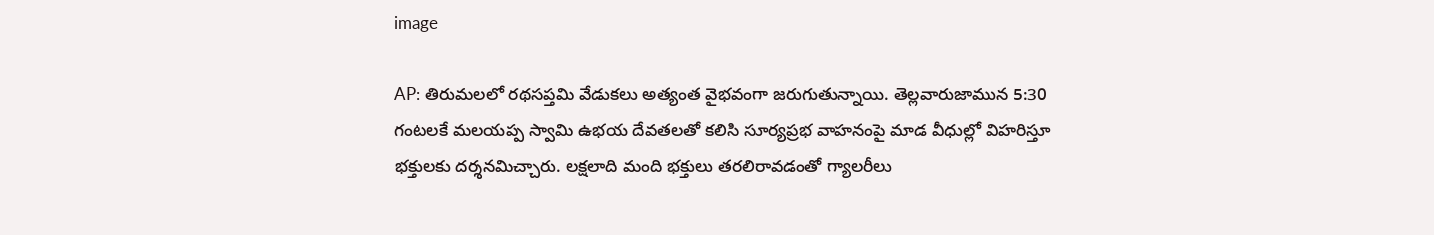image

AP: తిరుమలలో రథసప్తమి వేడుకలు అత్యంత వైభవంగా జరుగుతున్నాయి. తెల్లవారుజామున 5:30 గంటలకే మలయప్ప స్వామి ఉభయ దేవతలతో కలిసి సూర్యప్రభ వాహనంపై మాడ వీధుల్లో విహరిస్తూ భక్తులకు దర్శనమిచ్చారు. లక్షలాది మంది భక్తులు తరలిరావడంతో గ్యాలరీలు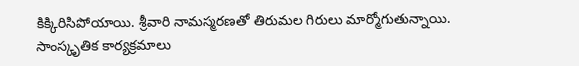కిక్కిరిసిపోయాయి. శ్రీవారి నామస్మరణతో తిరుమల గిరులు మార్మోగుతున్నాయి. సాంస్కృతిక కార్యక్రమాలు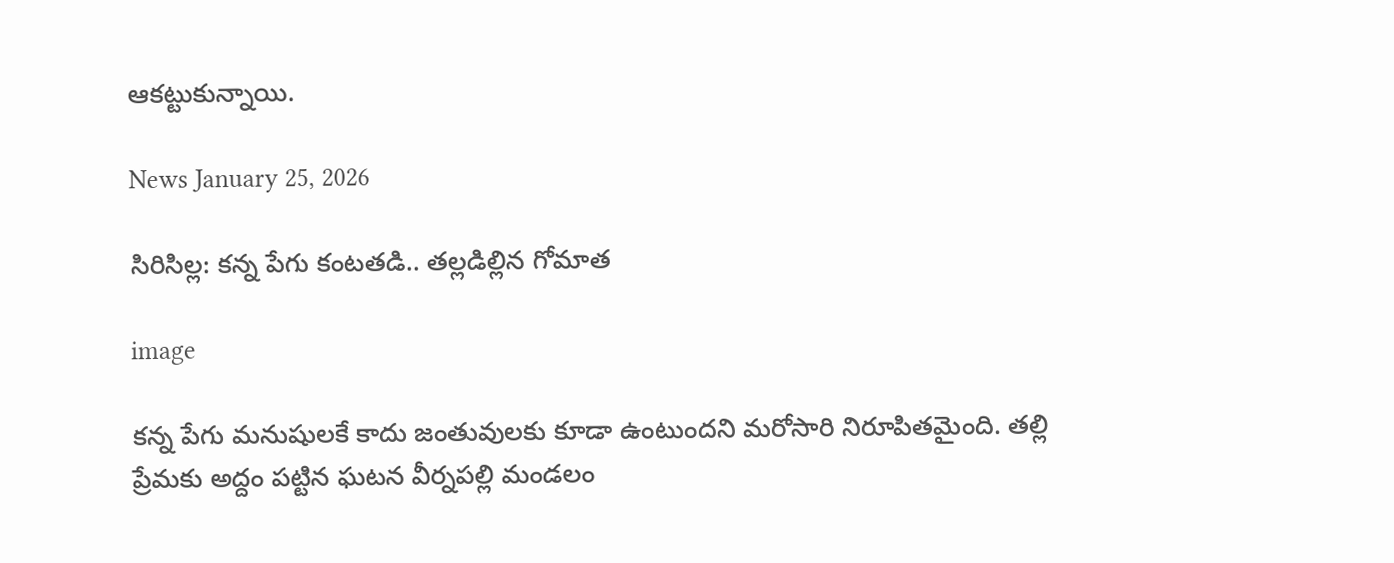ఆకట్టుకున్నాయి.

News January 25, 2026

సిరిసిల్ల: కన్న పేగు కంటతడి.. తల్లడిల్లిన గోమాత

image

కన్న పేగు మనుషులకే కాదు జంతువులకు కూడా ఉంటుందని మరోసారి నిరూపితమైంది. తల్లి ప్రేమకు అద్దం పట్టిన ఘటన వీర్నపల్లి మండలం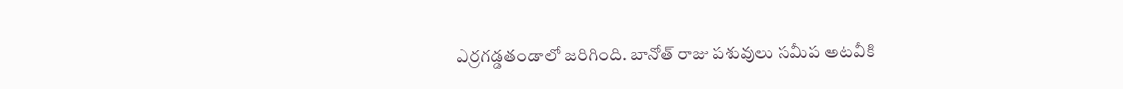ఎర్రగడ్డతండాలో జరిగింది. బానోత్ రాజు పశువులు సమీప అటవీకి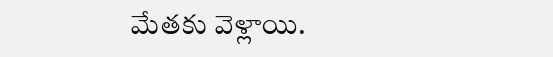మేతకు వెళ్లాయి.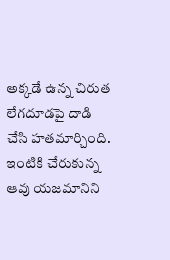అక్కడే ఉన్న చిరుత లేగదూడపై దాడి చేసి హతమార్చింది. ఇంటికి చేరుకున్న ఆవు యజమానిని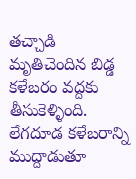తచ్చాడి మృతిచెందిన బిడ్డ కళేబరం వద్దకు తీసుకెళ్ళింది. లేగదూడ కళేబరాన్ని ముద్దాడుతూ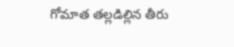గోమాత తల్లడిల్లిన తీరు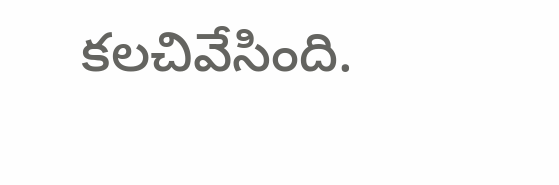కలచివేసింది.